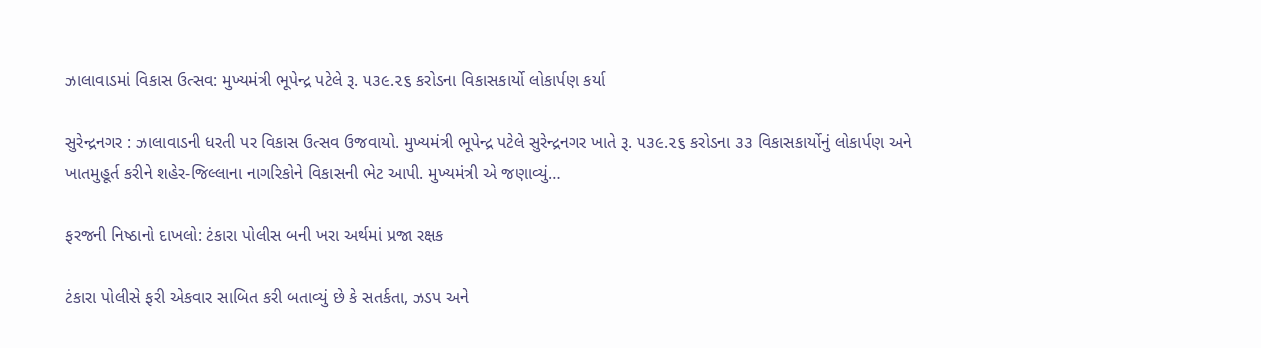ઝાલાવાડમાં વિકાસ ઉત્સવ: મુખ્યમંત્રી ભૂપેન્દ્ર પટેલે રૂ. ૫૩૯.૨૬ કરોડના વિકાસકાર્યો લોકાર્પણ કર્યા

સુરેન્દ્રનગર : ઝાલાવાડની ધરતી પર વિકાસ ઉત્સવ ઉજવાયો. મુખ્યમંત્રી ભૂપેન્દ્ર પટેલે સુરેન્દ્રનગર ખાતે રૂ. ૫૩૯.૨૬ કરોડના ૩૩ વિકાસકાર્યોનું લોકાર્પણ અને ખાતમુહૂર્ત કરીને શહેર-જિલ્લાના નાગરિકોને વિકાસની ભેટ આપી. મુખ્યમંત્રી એ જણાવ્યું…

ફરજની નિષ્ઠાનો દાખલો: ટંકારા પોલીસ બની ખરા અર્થમાં પ્રજા રક્ષક

ટંકારા પોલીસે ફરી એકવાર સાબિત કરી બતાવ્યું છે કે સતર્કતા, ઝડપ અને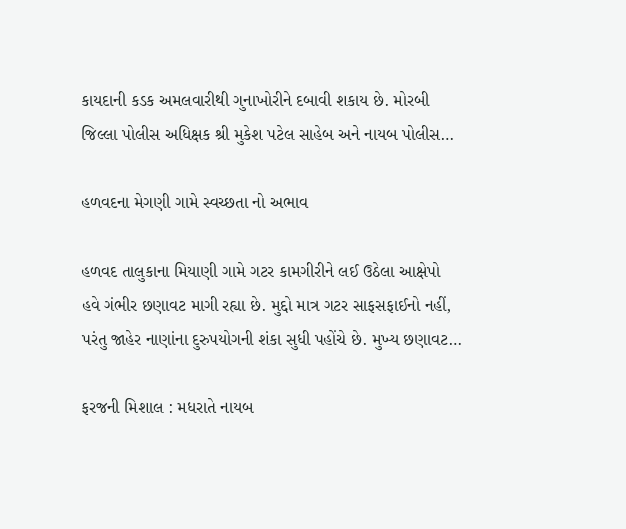કાયદાની કડક અમલવારીથી ગુનાખોરીને દબાવી શકાય છે. મોરબી જિલ્લા પોલીસ અધિક્ષક શ્રી મુકેશ પટેલ સાહેબ અને નાયબ પોલીસ…

હળવદના મેગણી ગામે સ્વચ્છતા નો અભાવ

હળવદ તાલુકાના મિયાણી ગામે ગટર કામગીરીને લઈ ઉઠેલા આક્ષેપો હવે ગંભીર છણાવટ માગી રહ્યા છે. મુદ્દો માત્ર ગટર સાફસફાઈનો નહીં, પરંતુ જાહેર નાણાંના દુરુપયોગની શંકા સુધી પહોંચે છે. મુખ્ય છણાવટ…

ફરજની મિશાલ : મધરાતે નાયબ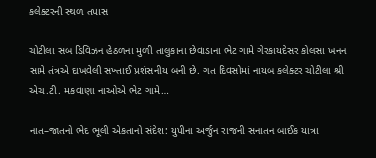કલેક્ટરની સ્થળ તપાસ

ચોટીલા સબ ડિવિઝન હેઠળના મુળી તાલુકાના છેવાડાના ભેટ ગામે ગેરકાયદેસર કોલસા ખનન સામે તંત્રએ દાખવેલી સખ્તાઈ પ્રશંસનીય બની છે. ગત દિવસોમાં નાયબ કલેક્ટર ચોટીલા શ્રી એચ.ટી. મકવાણા નાઓએ ભેટ ગામે…

નાત–જાતનો ભેદ ભૂલી એકતાનો સંદેશ: યુપીના અર્જુન રાજની સનાતન બાઈક યાત્રા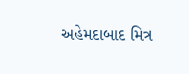અહેમદાબાદ મિત્ર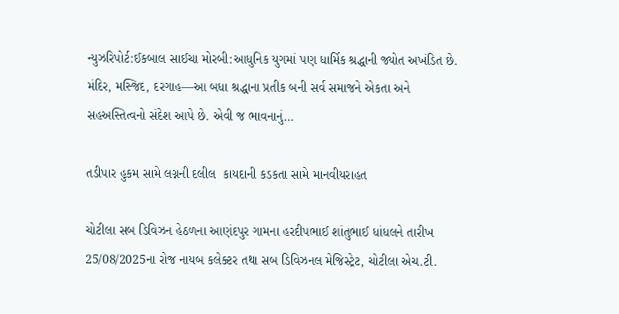ન્યુઝરિપોર્ટ:ઈકબાલ સાઈચા મોરબી:આધુનિક યુગમાં પણ ધાર્મિક શ્રદ્ધાની જ્યોત અખંડિત છે. મંદિર, મસ્જિદ, દરગાહ—આ બધા શ્રદ્ધાના પ્રતીક બની સર્વ સમાજને એકતા અને સહઅસ્તિત્વનો સંદેશ આપે છે. એવી જ ભાવનાનું…

તડીપાર હુકમ સામે લગ્નની દલીલ  કાયદાની કડકતા સામે માનવીયરાહત

ચોટીલા સબ ડિવિઝન હેઠળના આણંદપુર ગામના હરદીપભાઈ શાંતુભાઈ ધાંધલને તારીખ 25/08/2025ના રોજ નાયબ કલેક્ટર તથા સબ ડિવિઝનલ મેજિસ્ટ્રેટ, ચોટીલા એચ.ટી.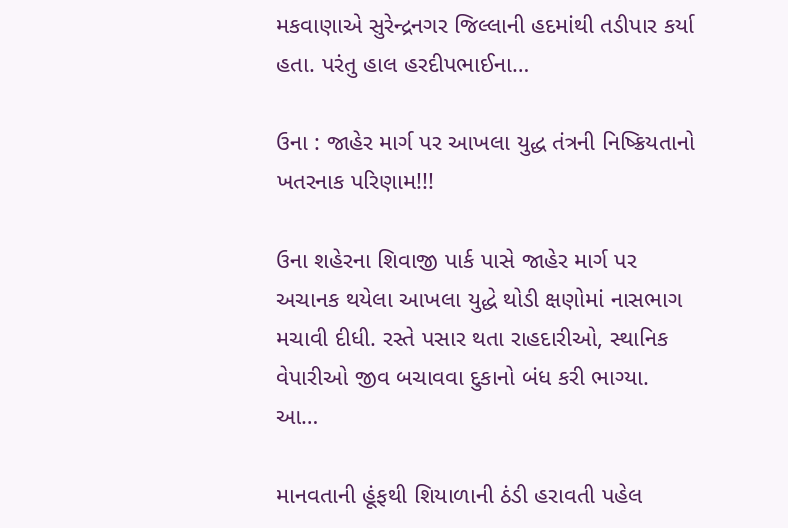મકવાણાએ સુરેન્દ્રનગર જિલ્લાની હદમાંથી તડીપાર કર્યા હતા. પરંતુ હાલ હરદીપભાઈના…

ઉના : જાહેર માર્ગ પર આખલા યુદ્ધ તંત્રની નિષ્ક્રિયતાનો ખતરનાક પરિણામ!!!

ઉના શહેરના શિવાજી પાર્ક પાસે જાહેર માર્ગ પર અચાનક થયેલા આખલા યુદ્ધે થોડી ક્ષણોમાં નાસભાગ મચાવી દીધી. રસ્તે પસાર થતા રાહદારીઓ, સ્થાનિક વેપારીઓ જીવ બચાવવા દુકાનો બંધ કરી ભાગ્યા. આ…

માનવતાની હૂંફથી શિયાળાની ઠંડી હરાવતી પહેલ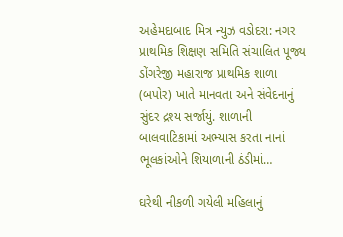અહેમદાબાદ મિત્ર ન્યુઝ વડોદરા: નગર પ્રાથમિક શિક્ષણ સમિતિ સંચાલિત પૂજ્ય ડોંગરેજી મહારાજ પ્રાથમિક શાળા (બપોર) ખાતે માનવતા અને સંવેદનાનું સુંદર દ્રશ્ય સર્જાયું. શાળાની બાલવાટિકામાં અભ્યાસ કરતા નાનાં ભૂલકાંઓને શિયાળાની ઠંડીમાં…

ઘરેથી નીકળી ગયેલી મહિલાનું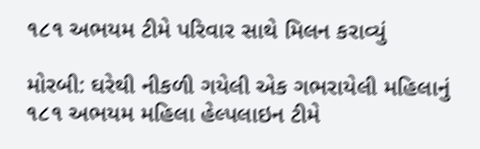૧૮૧ અભયમ ટીમે પરિવાર સાથે મિલન કરાવ્યું

મોરબી: ઘરેથી નીકળી ગયેલી એક ગભરાયેલી મહિલાનું ૧૮૧ અભયમ મહિલા હેલ્પલાઇન ટીમે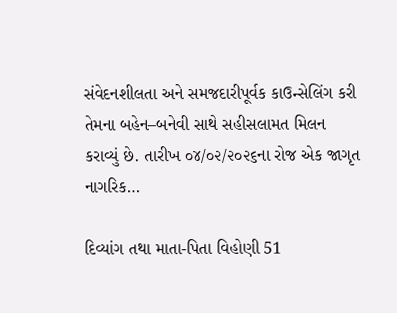સંવેદનશીલતા અને સમજદારીપૂર્વક કાઉન્સેલિંગ કરી તેમના બહેન–બનેવી સાથે સહીસલામત મિલન કરાવ્યું છે. તારીખ ૦૪/૦૨/૨૦૨૬ના રોજ એક જાગૃત નાગરિક…

દિવ્યાંગ તથા માતા-પિતા વિહોણી 51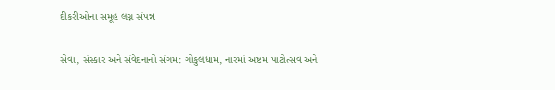દીકરીઓના સમૂહ લગ્ન સંપન્ન

સેવા, સંસ્કાર અને સંવેદનાનો સંગમ: ગોકુલધામ, નારમાં અષ્ટમ પાટોત્સવ અને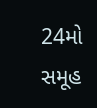24મો સમૂહ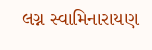લગ્ન સ્વામિનારાયણ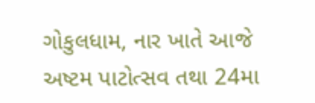ગોકુલધામ, નાર ખાતે આજે અષ્ટમ પાટોત્સવ તથા 24મા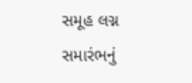સમૂહ લગ્ન સમારંભનું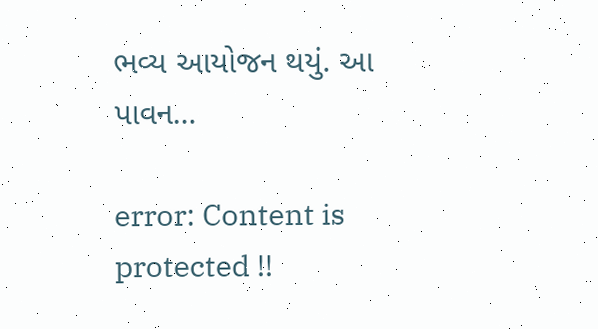ભવ્ય આયોજન થયું. આ પાવન…

error: Content is protected !!